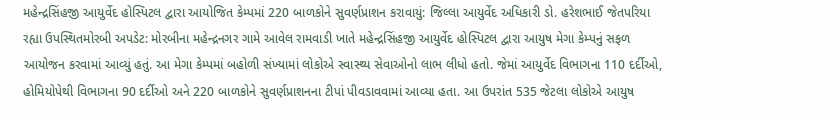મહેન્દ્રસિંહજી આયુર્વેદ હોસ્પિટલ દ્વારા આયોજિત કેમ્પમાં 220 બાળકોને સુવર્ણપ્રાશન કરાવાયું: જિલ્લા આયુર્વેદ અધિકારી ડો. હરેશભાઈ જેતપરિયા રહ્યા ઉપસ્થિતમોરબી અપડેટ: મોરબીના મહેન્દ્રનગર ગામે આવેલ રામવાડી ખાતે મહેન્દ્રસિંહજી આયુર્વેદ હોસ્પિટલ દ્વારા આયુષ મેગા કેમ્પનું સફળ આયોજન કરવામાં આવ્યું હતું. આ મેગા કેમ્પમાં બહોળી સંખ્યામાં લોકોએ સ્વાસ્થ્ય સેવાઓનો લાભ લીધો હતો. જેમાં આયુર્વેદ વિભાગના 110 દર્દીઓ, હોમિયોપેથી વિભાગના 90 દર્દીઓ અને 220 બાળકોને સુવર્ણપ્રાશનના ટીપાં પીવડાવવામાં આવ્યા હતા. આ ઉપરાંત 535 જેટલા લોકોએ આયુષ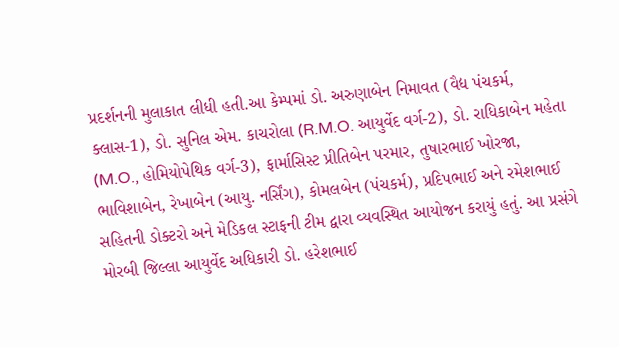પ્રદર્શનની મુલાકાત લીધી હતી.આ કેમ્પમાં ડો. અરુણાબેન નિમાવત (વૈદ્ય પંચકર્મ, ક્લાસ-1), ડો. સુનિલ એમ. કાચરોલા (R.M.O. આયુર્વેદ વર્ગ-2), ડો. રાધિકાબેન મહેતા (M.O., હોમિયોપેથિક વર્ગ-3), ફાર્માસિસ્ટ પ્રીતિબેન પરમાર, તુષારભાઈ ખોરજા, ભાવિશાબેન, રેખાબેન (આયુ. નર્સિંગ), કોમલબેન (પંચકર્મ), પ્રદિપભાઈ અને રમેશભાઈ સહિતની ડોક્ટરો અને મેડિકલ સ્ટાફની ટીમ દ્વારા વ્યવસ્થિત આયોજન કરાયું હતું. આ પ્રસંગે મોરબી જિલ્લા આયુર્વેદ અધિકારી ડો. હરેશભાઈ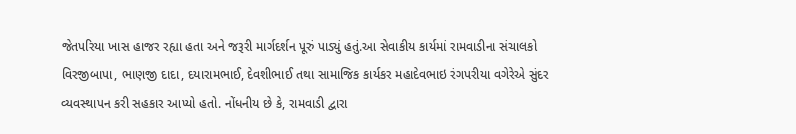જેતપરિયા ખાસ હાજર રહ્યા હતા અને જરૂરી માર્ગદર્શન પૂરું પાડ્યું હતું.આ સેવાકીય કાર્યમાં રામવાડીના સંચાલકો વિરજીબાપા, ભાણજી દાદા, દયારામભાઈ, દેવશીભાઈ તથા સામાજિક કાર્યકર મહાદેવભાઇ રંગપરીયા વગેરેએ સુંદર વ્યવસ્થાપન કરી સહકાર આપ્યો હતો. નોંધનીય છે કે, રામવાડી દ્વારા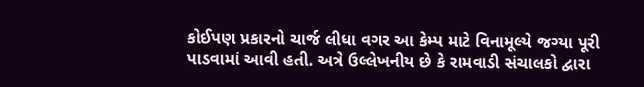કોઈપણ પ્રકારનો ચાર્જ લીધા વગર આ કેમ્પ માટે વિનામૂલ્યે જગ્યા પૂરી પાડવામાં આવી હતી. અત્રે ઉલ્લેખનીય છે કે રામવાડી સંચાલકો દ્વારા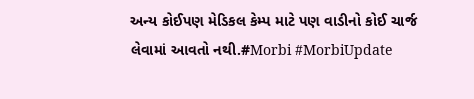અન્ય કોઈપણ મેડિકલ કેમ્પ માટે પણ વાડીનો કોઈ ચાર્જ લેવામાં આવતો નથી.#Morbi #MorbiUpdate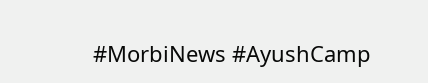#MorbiNews #AyushCamp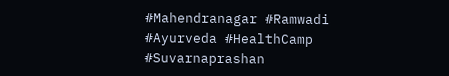#Mahendranagar #Ramwadi #Ayurveda #HealthCamp #Suvarnaprashan